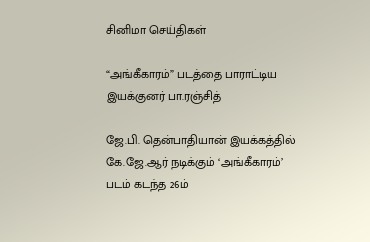சினிமா செய்திகள்

“அங்கீகாரம்” படத்தை பாராட்டிய இயக்குனர் பா.ரஞ்சித்

ஜே.பி. தென்பாதியான் இயக்கத்தில் கே.ஜே.ஆர் நடிக்கும் ‘அங்கீகாரம்’ படம் கடந்த 26ம்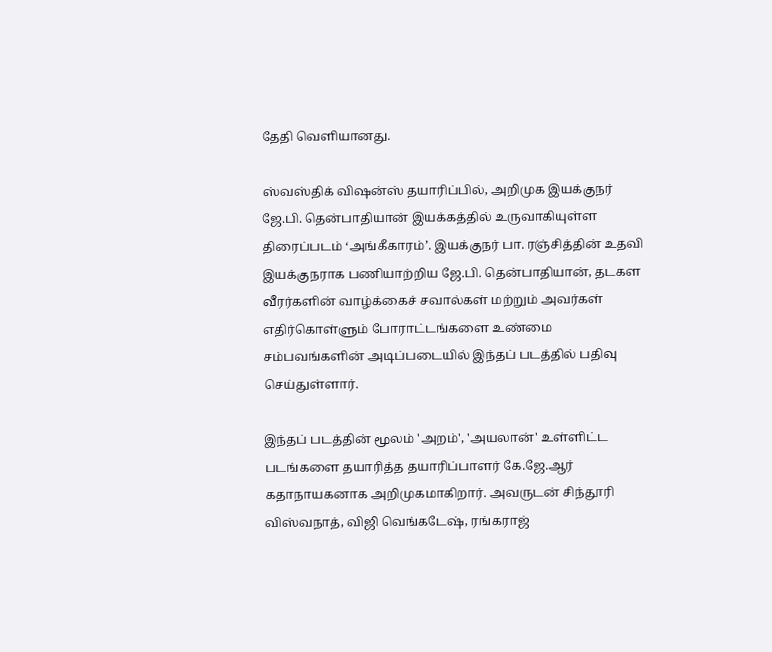தேதி வெளியானது.

ஸ்வஸ்திக் விஷன்ஸ் தயாரிப்பில், அறிமுக இயக்குநர் ஜே.பி. தென்பாதியான் இயக்கத்தில் உருவாகியுள்ள திரைப்படம் ‘அங்கீகாரம்’. இயக்குநர் பா. ரஞ்சித்தின் உதவி இயக்குநராக பணியாற்றிய ஜே.பி. தென்பாதியான், தடகள வீரர்களின் வாழ்க்கைச் சவால்கள் மற்றும் அவர்கள் எதிர்கொள்ளும் போராட்டங்களை உண்மை சம்பவங்களின் அடிப்படையில் இந்தப் படத்தில் பதிவு செய்துள்ளார்.

இந்தப் படத்தின் மூலம் 'அறம்', 'அயலான்' உள்ளிட்ட படங்களை தயாரித்த தயாரிப்பாளர் கே.ஜே.ஆர் கதாநாயகனாக அறிமுகமாகிறார். அவருடன் சிந்தூரி விஸ்வநாத், விஜி வெங்கடேஷ், ரங்கராஜ்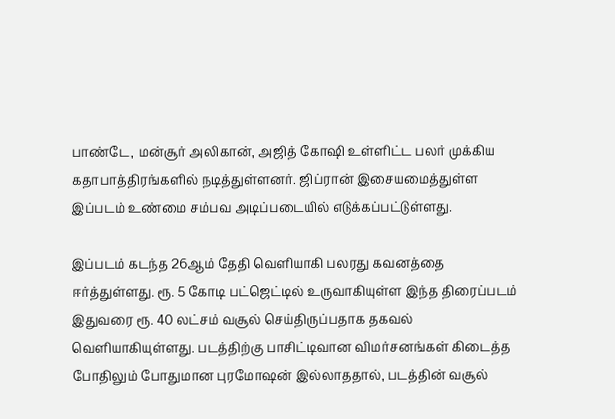பாண்டே, மன்சூர் அலிகான், அஜித் கோஷி உள்ளிட்ட பலர் முக்கிய கதாபாத்திரங்களில் நடித்துள்ளனர். ஜிப்ரான் இசையமைத்துள்ள இப்படம் உண்மை சம்பவ அடிப்படையில் எடுக்கப்பட்டுள்ளது.

இப்படம் கடந்த 26ஆம் தேதி வெளியாகி பலரது கவனத்தை ஈர்த்துள்ளது. ரூ. 5 கோடி பட்ஜெட்டில் உருவாகியுள்ள இந்த திரைப்படம் இதுவரை ரூ. 40 லட்சம் வசூல் செய்திருப்பதாக தகவல் வெளியாகியுள்ளது. படத்திற்கு பாசிட்டிவான விமர்சனங்கள் கிடைத்த போதிலும் போதுமான புரமோஷன் இல்லாததால், படத்தின் வசூல்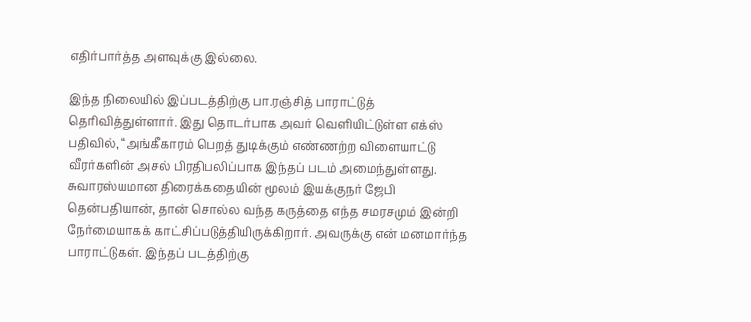எதிர்பார்த்த அளவுக்கு இல்லை.

இந்த நிலையில் இப்படத்திற்கு பா.ரஞ்சித் பாராட்டுத் தெரிவித்துள்ளார். இது தொடர்பாக அவர் வெளியிட்டுள்ள எக்ஸ் பதிவில், “அங்கீகாரம் பெறத் துடிக்கும் எண்ணற்ற விளையாட்டு வீரர்களின் அசல் பிரதிபலிப்பாக இந்தப் படம் அமைந்துள்ளது. சுவாரஸ்யமான திரைக்கதையின் மூலம் இயக்குநர் ஜேபி தென்பதியான், தான் சொல்ல வந்த கருத்தை எந்த சமரசமும் இன்றி நேர்மையாகக் காட்சிப்படுத்தியிருக்கிறார். அவருக்கு என் மனமார்ந்த பாராட்டுகள். இந்தப் படத்திற்கு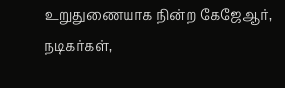உறுதுணையாக நின்ற கேஜேஆர், நடிகர்கள்,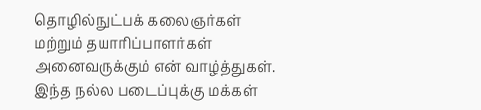தொழில்நுட்பக் கலைஞர்கள் மற்றும் தயாரிப்பாளர்கள் அனைவருக்கும் என் வாழ்த்துகள். இந்த நல்ல படைப்புக்கு மக்கள்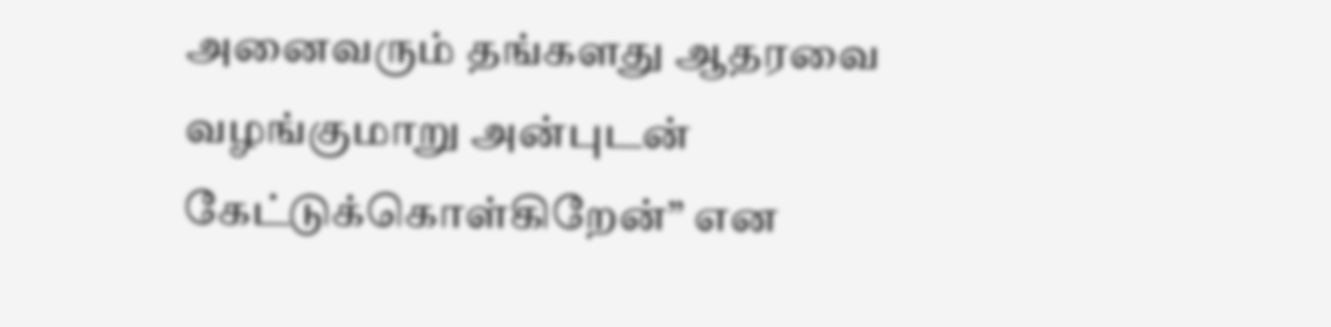அனைவரும் தங்களது ஆதரவை வழங்குமாறு அன்புடன் கேட்டுக்கொள்கிறேன்” என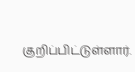குறிப்பிட்டுள்ளார்.